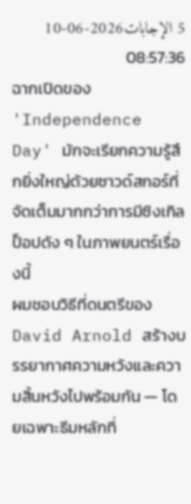5 الإجابات2026-06-10 08:57:36
ฉากเปิดของ 'Independence Day' มักจะเรียกความรู้สึกยิ่งใหญ่ด้วยซาวด์สกอร์ที่จัดเต็มมากกว่าการมีซิงเกิลป็อปดัง ๆ ในภาพยนตร์เรื่องนี้
ผมชอบวิธีที่ดนตรีของ David Arnold สร้างบรรยากาศความหวังและความสิ้นหวังไปพร้อมกัน — โดยเฉพาะธีมหลักที่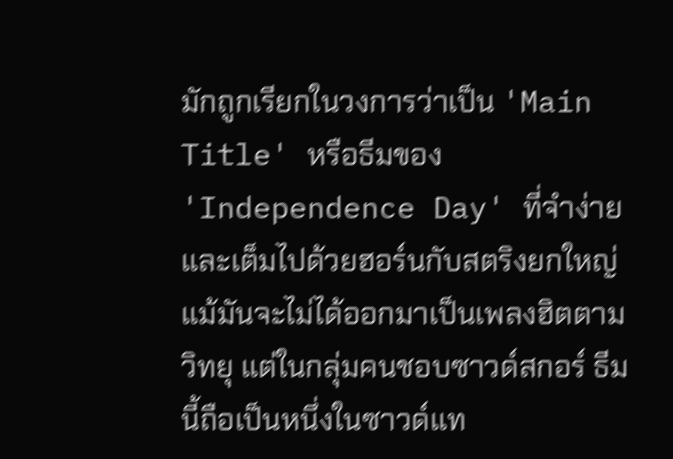มักถูกเรียกในวงการว่าเป็น 'Main Title' หรือธีมของ 'Independence Day' ที่จำง่ายและเต็มไปด้วยฮอร์นกับสตริงยกใหญ่ แม้มันจะไม่ได้ออกมาเป็นเพลงฮิตตามวิทยุ แต่ในกลุ่มคนชอบซาวด์สกอร์ ธีมนี้ถือเป็นหนึ่งในซาวด์แท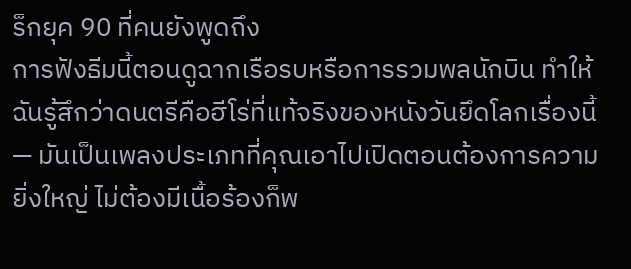ร็กยุค 90 ที่คนยังพูดถึง
การฟังธีมนี้ตอนดูฉากเรือรบหรือการรวมพลนักบิน ทำให้ฉันรู้สึกว่าดนตรีคือฮีโร่ที่แท้จริงของหนังวันยึดโลกเรื่องนี้ — มันเป็นเพลงประเภทที่คุณเอาไปเปิดตอนต้องการความยิ่งใหญ่ ไม่ต้องมีเนื้อร้องก็พ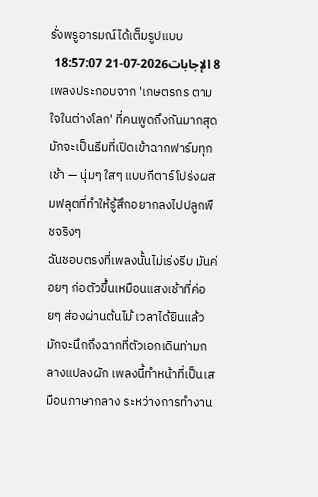รั่งพรูอารมณ์ได้เต็มรูปแบบ
8 الإجابات2026-07-21 18:57:07
เพลงประกอบจาก 'เกษตรกร ตามใจในต่างโลก' ที่คนพูดถึงกันมากสุดมักจะเป็นธีมที่เปิดเข้าฉากฟาร์มทุกเช้า — นุ่มๆ ใสๆ แบบกีตาร์โปร่งผสมฟลุตที่ทำให้รู้สึกอยากลงไปปลูกพืชจริงๆ
ฉันชอบตรงที่เพลงนั้นไม่เร่งรีบ มันค่อยๆ ก่อตัวขึ้นเหมือนแสงเช้าที่ค่อยๆ ส่องผ่านต้นไม้ เวลาได้ยินแล้วมักจะนึกถึงฉากที่ตัวเอกเดินท่ามกลางแปลงผัก เพลงนี้ทำหน้าที่เป็นเสมือนภาษากลาง ระหว่างการทำงาน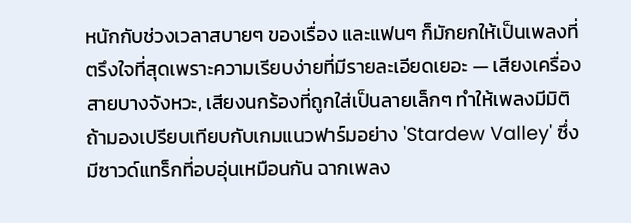หนักกับช่วงเวลาสบายๆ ของเรื่อง และแฟนๆ ก็มักยกให้เป็นเพลงที่ตรึงใจที่สุดเพราะความเรียบง่ายที่มีรายละเอียดเยอะ — เสียงเครื่องสายบางจังหวะ, เสียงนกร้องที่ถูกใส่เป็นลายเล็กๆ ทำให้เพลงมีมิติ
ถ้ามองเปรียบเทียบกับเกมแนวฟาร์มอย่าง 'Stardew Valley' ซึ่งมีซาวด์แทร็กที่อบอุ่นเหมือนกัน ฉากเพลง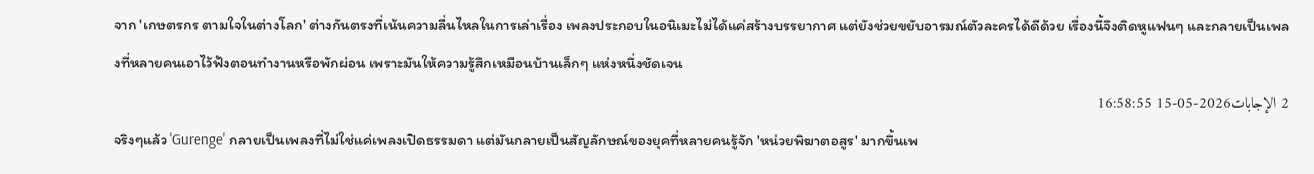จาก 'เกษตรกร ตามใจในต่างโลก' ต่างกันตรงที่เน้นความลื่นไหลในการเล่าเรื่อง เพลงประกอบในอนิเมะไม่ได้แค่สร้างบรรยากาศ แต่ยังช่วยขยับอารมณ์ตัวละครได้ดีด้วย เรื่องนี้จึงติดหูแฟนๆ และกลายเป็นเพลงที่หลายคนเอาไว้ฟังตอนทำงานหรือพักผ่อน เพราะมันให้ความรู้สึกเหมือนบ้านเล็กๆ แห่งหนึ่งชัดเจน
2 الإجابات2026-05-15 16:58:55
จริงๆแล้ว 'Gurenge' กลายเป็นเพลงที่ไม่ใช่แค่เพลงเปิดธรรมดา แต่มันกลายเป็นสัญลักษณ์ของยุคที่หลายคนรู้จัก 'หน่วยพิฆาตอสูร' มากขึ้นเพ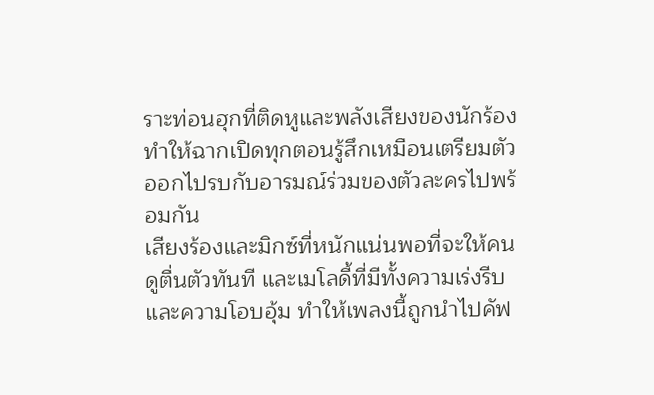ราะท่อนฮุกที่ติดหูและพลังเสียงของนักร้อง ทำให้ฉากเปิดทุกตอนรู้สึกเหมือนเตรียมตัวออกไปรบกับอารมณ์ร่วมของตัวละครไปพร้อมกัน
เสียงร้องและมิกซ์ที่หนักแน่นพอที่จะให้คนดูตื่นตัวทันที และเมโลดี้ที่มีทั้งความเร่งรีบและความโอบอุ้ม ทำให้เพลงนี้ถูกนำไปคัฟ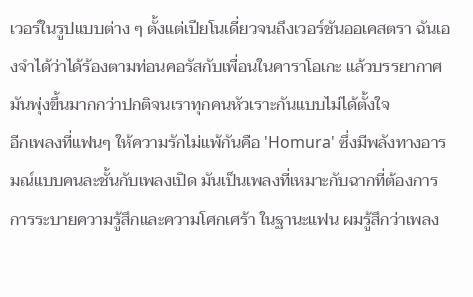เวอร์ในรูปแบบต่าง ๆ ตั้งแต่เปียโนเดี่ยวจนถึงเวอร์ชันออเคสตรา ฉันเองจำได้ว่าได้ร้องตามท่อนคอรัสกับเพื่อนในคาราโอเกะ แล้วบรรยากาศมันพุ่งขึ้นมากกว่าปกติจนเราทุกคนหัวเราะกันแบบไม่ได้ตั้งใจ
อีกเพลงที่แฟนๆ ให้ความรักไม่แพ้กันคือ 'Homura' ซึ่งมีพลังทางอารมณ์แบบคนละชั้นกับเพลงเปิด มันเป็นเพลงที่เหมาะกับฉากที่ต้องการการระบายความรู้สึกและความโศกเศร้า ในฐานะแฟน ผมรู้สึกว่าเพลง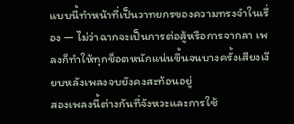แบบนี้ทำหน้าที่เป็นวาทยกรของความทรงจำในเรื่อง — ไม่ว่าฉากจะเป็นการต่อสู้หรือการจากลา เพลงก็ทำให้ทุกช็อตหนักแน่นขึ้นจนบางครั้งเสียงเงียบหลังเพลงจบยังคงสะท้อนอยู่
สองเพลงนี้ต่างกันที่จังหวะและการใช้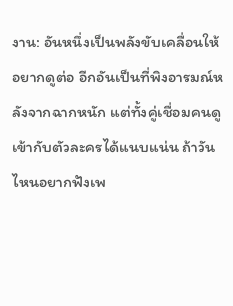งาน: อันหนึ่งเป็นพลังขับเคลื่อนให้อยากดูต่อ อีกอันเป็นที่พิงอารมณ์หลังจากฉากหนัก แต่ทั้งคู่เชื่อมคนดูเข้ากับตัวละครได้แนบแน่น ถ้าวันไหนอยากฟังเพ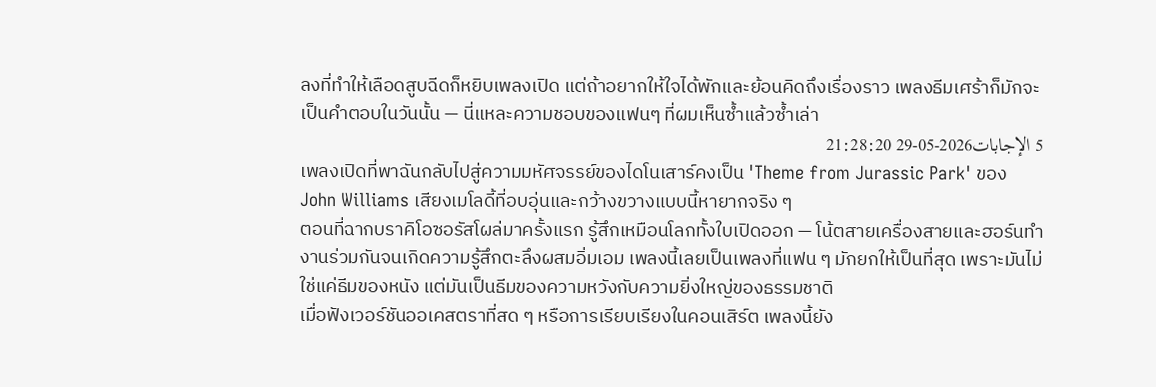ลงที่ทำให้เลือดสูบฉีดก็หยิบเพลงเปิด แต่ถ้าอยากให้ใจได้พักและย้อนคิดถึงเรื่องราว เพลงธีมเศร้าก็มักจะเป็นคำตอบในวันนั้น — นี่แหละความชอบของแฟนๆ ที่ผมเห็นซ้ำแล้วซ้ำเล่า
5 الإجابات2026-05-29 21:28:20
เพลงเปิดที่พาฉันกลับไปสู่ความมหัศจรรย์ของไดโนเสาร์คงเป็น 'Theme from Jurassic Park' ของ John Williams เสียงเมโลดี้ที่อบอุ่นและกว้างขวางแบบนี้หายากจริง ๆ
ตอนที่ฉากบราคิโอซอรัสโผล่มาครั้งแรก รู้สึกเหมือนโลกทั้งใบเปิดออก — โน้ตสายเครื่องสายและฮอร์นทำงานร่วมกันจนเกิดความรู้สึกตะลึงผสมอิ่มเอม เพลงนี้เลยเป็นเพลงที่แฟน ๆ มักยกให้เป็นที่สุด เพราะมันไม่ใช่แค่ธีมของหนัง แต่มันเป็นธีมของความหวังกับความยิ่งใหญ่ของธรรมชาติ
เมื่อฟังเวอร์ชันออเคสตราที่สด ๆ หรือการเรียบเรียงในคอนเสิร์ต เพลงนี้ยัง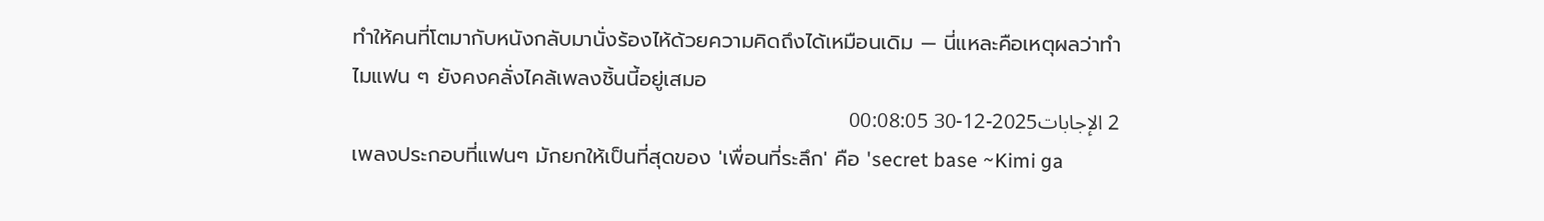ทำให้คนที่โตมากับหนังกลับมานั่งร้องไห้ด้วยความคิดถึงได้เหมือนเดิม — นี่แหละคือเหตุผลว่าทำไมแฟน ๆ ยังคงคลั่งไคล้เพลงชิ้นนี้อยู่เสมอ
2 الإجابات2025-12-30 00:08:05
เพลงประกอบที่แฟนๆ มักยกให้เป็นที่สุดของ 'เพื่อนที่ระลึก' คือ 'secret base ~Kimi ga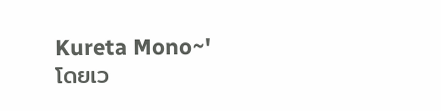Kureta Mono~' โดยเว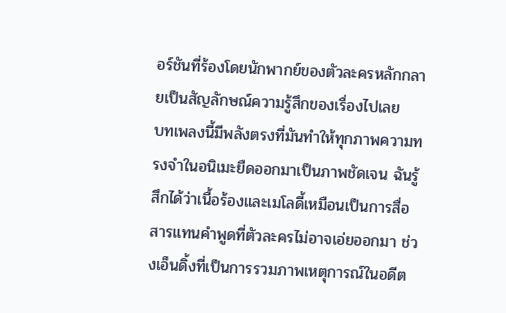อร์ชันที่ร้องโดยนักพากย์ของตัวละครหลักกลายเป็นสัญลักษณ์ความรู้สึกของเรื่องไปเลย
บทเพลงนี้มีพลังตรงที่มันทำให้ทุกภาพความทรงจำในอนิเมะยืดออกมาเป็นภาพชัดเจน ฉันรู้สึกได้ว่าเนื้อร้องและเมโลดี้เหมือนเป็นการสื่อสารแทนคำพูดที่ตัวละครไม่อาจเอ่ยออกมา ช่วงเอ็นดิ้งที่เป็นการรวมภาพเหตุการณ์ในอดีต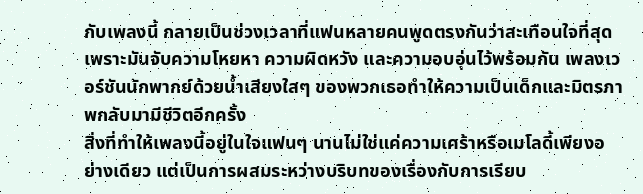กับเพลงนี้ กลายเป็นช่วงเวลาที่แฟนหลายคนพูดตรงกันว่าสะเทือนใจที่สุด เพราะมันจับความโหยหา ความผิดหวัง และความอบอุ่นไว้พร้อมกัน เพลงเวอร์ชันนักพากย์ด้วยน้ำเสียงใสๆ ของพวกเธอทำให้ความเป็นเด็กและมิตรภาพกลับมามีชีวิตอีกครั้ง
สิ่งที่ทำให้เพลงนี้อยู่ในใจแฟนๆ นานไม่ใช่แค่ความเศร้าหรือเมโลดี้เพียงอย่างเดียว แต่เป็นการผสมระหว่างบริบทของเรื่องกับการเรียบ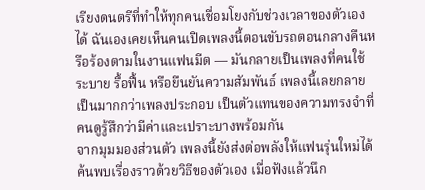เรียงดนตรีที่ทำให้ทุกคนเชื่อมโยงกับช่วงเวลาของตัวเองได้ ฉันเองเคยเห็นคนเปิดเพลงนี้ตอนขับรถตอนกลางคืนหรือร้องตามในงานแฟนมีต — มันกลายเป็นเพลงที่คนใช้ระบาย รื้อฟื้น หรือยืนยันความสัมพันธ์ เพลงนี้เลยกลายเป็นมากกว่าเพลงประกอบ เป็นตัวแทนของความทรงจำที่คนดูรู้สึกว่ามีค่าและเปราะบางพร้อมกัน
จากมุมมองส่วนตัว เพลงนี้ยังส่งต่อพลังให้แฟนรุ่นใหม่ได้ค้นพบเรื่องราวด้วยวิธีของตัวเอง เมื่อฟังแล้วนึก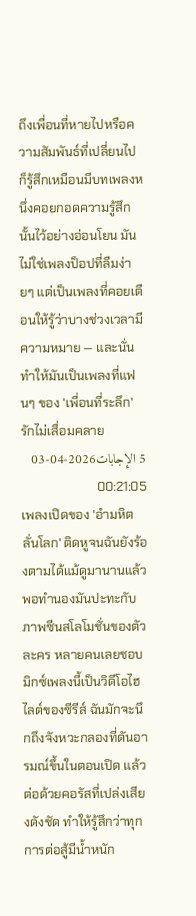ถึงเพื่อนที่หายไปหรือความสัมพันธ์ที่เปลี่ยนไป ก็รู้สึกเหมือนมีบทเพลงหนึ่งคอยกอดความรู้สึกนั้นไว้อย่างอ่อนโยน มันไม่ใช่เพลงป็อปที่ลืมง่ายๆ แต่เป็นเพลงที่คอยเตือนให้รู้ว่าบางช่วงเวลามีความหมาย — และนั่นทำให้มันเป็นเพลงที่แฟนๆ ของ 'เพื่อนที่ระลึก' รักไม่เสื่อมคลาย
5 الإجابات2026-04-03 00:21:05
เพลงเปิดของ 'อำมหิตลั่นโลก' ติดหูจนฉันยังร้องตามได้แม้ดูมานานแล้ว พอทำนองมันปะทะกับภาพซีนสโลโมชั่นของตัวละคร หลายคนเลยชอบมิกซ์เพลงนี้เป็นวิดีโอไฮไลต์ของซีรีส์ ฉันมักจะนึกถึงจังหวะกลองที่ดันอารมณ์ขึ้นในตอนเปิด แล้วต่อด้วยคอรัสที่เปล่งเสียงดังชัด ทำให้รู้สึกว่าทุกการต่อสู้มีน้ำหนัก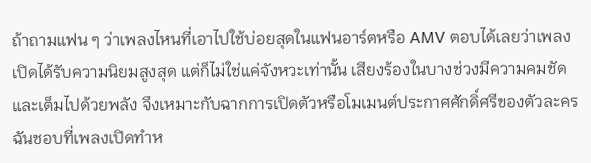ถ้าถามแฟน ๆ ว่าเพลงไหนที่เอาไปใช้บ่อยสุดในแฟนอาร์ตหรือ AMV ตอบได้เลยว่าเพลงเปิดได้รับความนิยมสูงสุด แต่ก็ไม่ใช่แค่จังหวะเท่านั้น เสียงร้องในบางช่วงมีความคมชัดและเต็มไปด้วยพลัง จึงเหมาะกับฉากการเปิดตัวหรือโมเมนต์ประกาศศักดิ์ศรีของตัวละคร
ฉันชอบที่เพลงเปิดทำห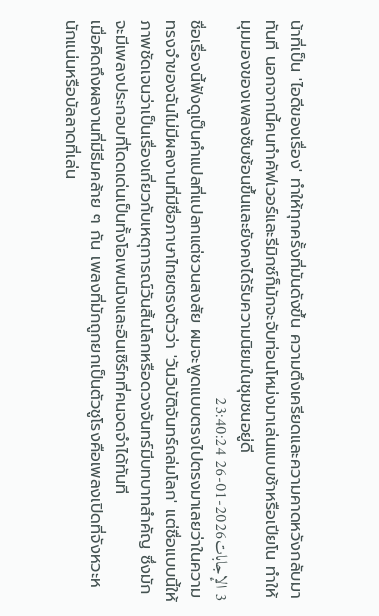น้าที่เป็น 'ไอดีของเรื่อง' ทำให้ทุกครั้งที่มันดังขึ้น ความตึงเครียดและความคาดหวังกลับมาทันที นอกจากนี้คนทำคัฟเวอร์และรีมิกซ์ก็มักจะจับท่อนโหม่งมาเล่นแบบช้าหรือเปียโน ทำให้มุมมองของเพลงซับซ้อนขึ้นและยังคงได้รับความนิยมในชุมชนอยู่ดี
3 الإجابات2026-01-26 23:40:24
ชื่อเรื่องนี้ฟังดูเป็นคำแปลที่แปลกแต่ชวนสงสัย ผมจะพูดแบบตรงไปตรงมาเลยว่าในความทรงจำของฉันไม่มีผลงานที่มีชื่อภาษาไทยตรงตัวว่า 'วันวิบัติจันทร์ถล่มโลก' แต่ชื่อแบบนี้ให้ภาพชัดเจนว่าเป็นเรื่องเกี่ยวกับเหตุการณ์วันสิ้นโลกหรือดวงจันทร์มีบทบาทสำคัญ ซึ่งมักจะมีเพลงประกอบที่โดดเด่นเป็นทั้งโอเพนนิงและอินเซิร์ทที่คนจดจำได้ทันที
เมื่อคิดถึงผลงานที่มีธีมคล้าย ๆ กัน เพลงที่มักถูกยกเป็นตัวชูโรงคือเพลงเปิดที่จังหวะหนักแน่นหรือบัลลาดที่เล่น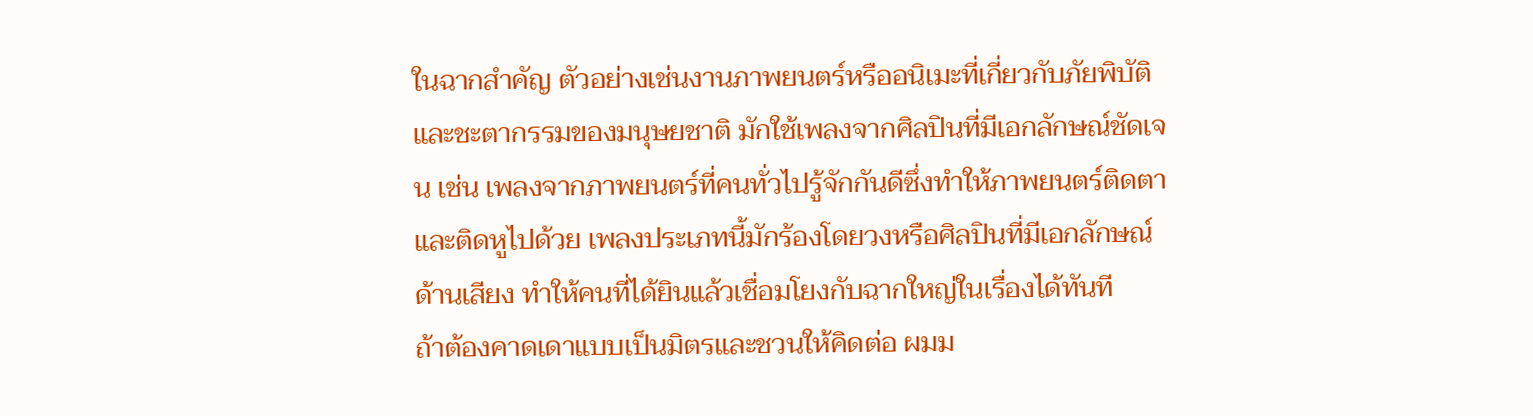ในฉากสำคัญ ตัวอย่างเช่นงานภาพยนตร์หรืออนิเมะที่เกี่ยวกับภัยพิบัติและชะตากรรมของมนุษยชาติ มักใช้เพลงจากศิลปินที่มีเอกลักษณ์ชัดเจน เช่น เพลงจากภาพยนตร์ที่คนทั่วไปรู้จักกันดีซึ่งทำให้ภาพยนตร์ติดตาและติดหูไปด้วย เพลงประเภทนี้มักร้องโดยวงหรือศิลปินที่มีเอกลักษณ์ด้านเสียง ทำให้คนที่ได้ยินแล้วเชื่อมโยงกับฉากใหญ่ในเรื่องได้ทันที
ถ้าต้องคาดเดาแบบเป็นมิตรและชวนให้คิดต่อ ผมม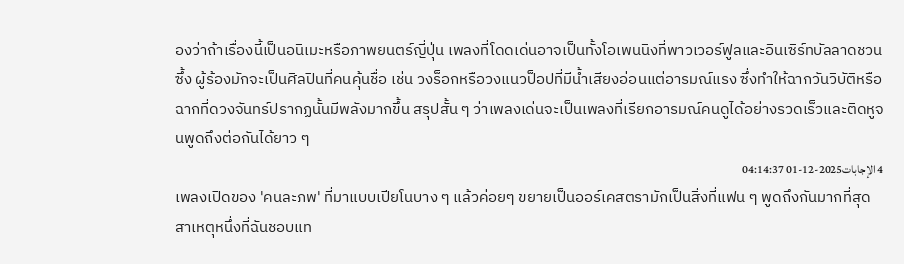องว่าถ้าเรื่องนี้เป็นอนิเมะหรือภาพยนตร์ญี่ปุ่น เพลงที่โดดเด่นอาจเป็นทั้งโอเพนนิงที่พาวเวอร์ฟูลและอินเซิร์ทบัลลาดชวนซึ้ง ผู้ร้องมักจะเป็นศิลปินที่คนคุ้นชื่อ เช่น วงร็อกหรือวงแนวป็อปที่มีน้ำเสียงอ่อนแต่อารมณ์แรง ซึ่งทำให้ฉากวันวิบัติหรือฉากที่ดวงจันทร์ปรากฏนั้นมีพลังมากขึ้น สรุปสั้น ๆ ว่าเพลงเด่นจะเป็นเพลงที่เรียกอารมณ์คนดูได้อย่างรวดเร็วและติดหูจนพูดถึงต่อกันได้ยาว ๆ
4 الإجابات2025-12-01 04:14:37
เพลงเปิดของ 'คนละภพ' ที่มาแบบเปียโนบาง ๆ แล้วค่อยๆ ขยายเป็นออร์เคสตรามักเป็นสิ่งที่แฟน ๆ พูดถึงกันมากที่สุด
สาเหตุหนึ่งที่ฉันชอบแท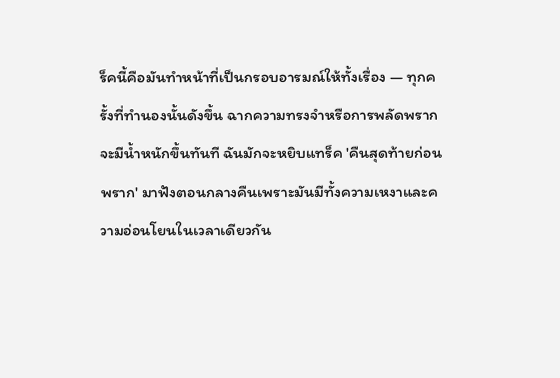ร็คนี้คือมันทำหน้าที่เป็นกรอบอารมณ์ให้ทั้งเรื่อง — ทุกครั้งที่ทำนองนั้นดังขึ้น ฉากความทรงจำหรือการพลัดพรากจะมีน้ำหนักขึ้นทันที ฉันมักจะหยิบแทร็ค 'คืนสุดท้ายก่อนพราก' มาฟังตอนกลางคืนเพราะมันมีทั้งความเหงาและความอ่อนโยนในเวลาเดียวกัน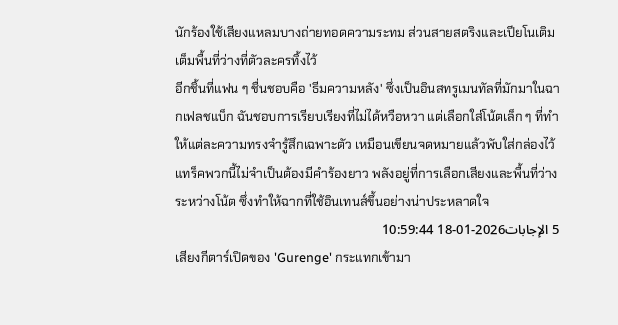นักร้องใช้เสียงแหลมบางถ่ายทอดความระทม ส่วนสายสตริงและเปียโนเติมเต็มพื้นที่ว่างที่ตัวละครทิ้งไว้
อีกชิ้นที่แฟน ๆ ชื่นชอบคือ 'ธีมความหลัง' ซึ่งเป็นอินสทรูเมนทัลที่มักมาในฉากเฟลชแบ็ก ฉันชอบการเรียบเรียงที่ไม่ได้หวือหวา แต่เลือกใส่โน้ตเล็ก ๆ ที่ทำให้แต่ละความทรงจำรู้สึกเฉพาะตัว เหมือนเขียนจดหมายแล้วพับใส่กล่องไว้ แทร็คพวกนี้ไม่จำเป็นต้องมีคำร้องยาว พลังอยู่ที่การเลือกเสียงและพื้นที่ว่างระหว่างโน้ต ซึ่งทำให้ฉากที่ใช้อินเทนส์ขึ้นอย่างน่าประหลาดใจ
5 الإجابات2026-01-18 10:59:44
เสียงกีตาร์เปิดของ 'Gurenge' กระแทกเข้ามา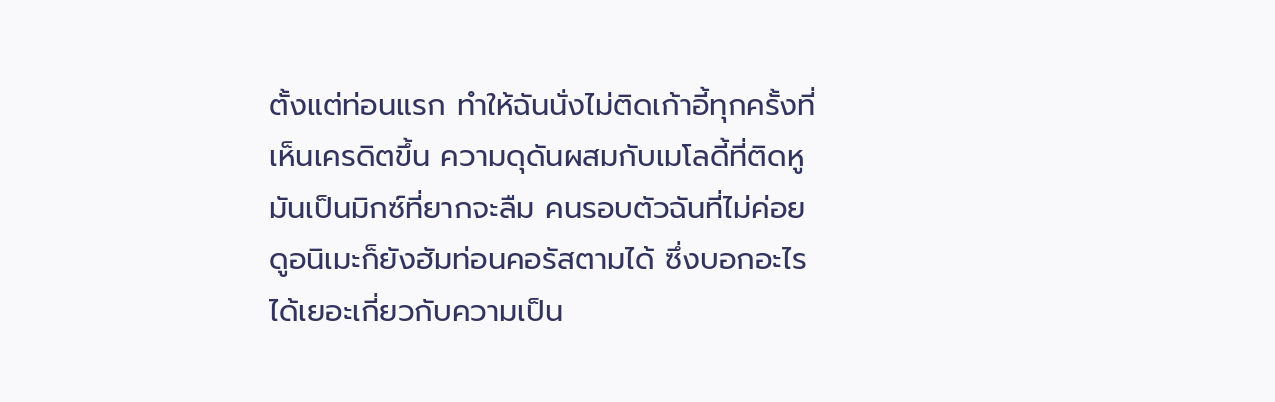ตั้งแต่ท่อนแรก ทำให้ฉันนั่งไม่ติดเก้าอี้ทุกครั้งที่เห็นเครดิตขึ้น ความดุดันผสมกับเมโลดี้ที่ติดหูมันเป็นมิกซ์ที่ยากจะลืม คนรอบตัวฉันที่ไม่ค่อยดูอนิเมะก็ยังฮัมท่อนคอรัสตามได้ ซึ่งบอกอะไรได้เยอะเกี่ยวกับความเป็น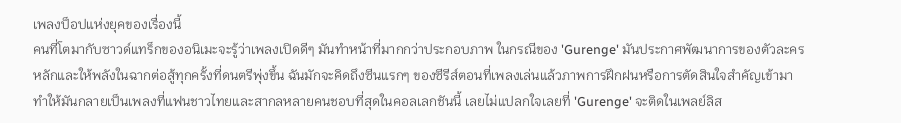เพลงป็อปแห่งยุคของเรื่องนี้
คนที่โตมากับซาวด์แทร็กของอนิเมะจะรู้ว่าเพลงเปิดดีๆ มันทำหน้าที่มากกว่าประกอบภาพ ในกรณีของ 'Gurenge' มันประกาศพัฒนาการของตัวละครหลักและให้พลังในฉากต่อสู้ทุกครั้งที่ดนตรีพุ่งขึ้น ฉันมักจะคิดถึงซีนแรกๆ ของซีรีส์ตอนที่เพลงเล่นแล้วภาพการฝึกฝนหรือการตัดสินใจสำคัญเข้ามา ทำให้มันกลายเป็นเพลงที่แฟนชาวไทยและสากลหลายคนชอบที่สุดในคอลเลกชันนี้ เลยไม่แปลกใจเลยที่ 'Gurenge' จะติดในเพลย์ลิส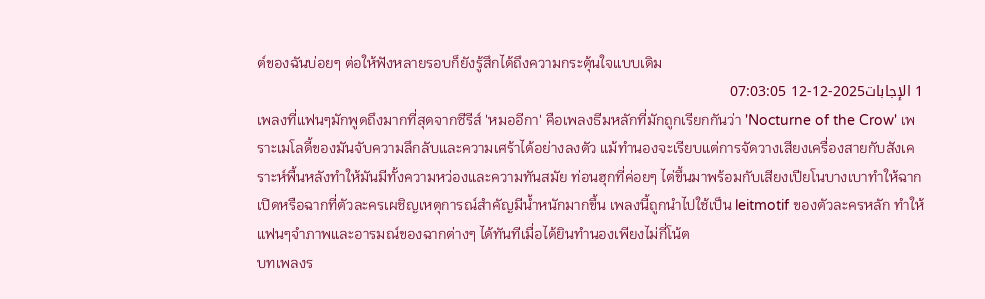ต์ของฉันบ่อยๆ ต่อให้ฟังหลายรอบก็ยังรู้สึกได้ถึงความกระตุ้นใจแบบเดิม
1 الإجابات2025-12-12 07:03:05
เพลงที่แฟนๆมักพูดถึงมากที่สุดจากซีรีส์ 'หมออีกา' คือเพลงธีมหลักที่มักถูกเรียกกันว่า 'Nocturne of the Crow' เพราะเมโลดี้ของมันจับความลึกลับและความเศร้าได้อย่างลงตัว แม้ทำนองจะเรียบแต่การจัดวางเสียงเครื่องสายกับสังเคราะห์พื้นหลังทำให้มันมีทั้งความหว่องและความทันสมัย ท่อนฮุกที่ค่อยๆ ไต่ขึ้นมาพร้อมกับเสียงเปียโนบางเบาทำให้ฉากเปิดหรือฉากที่ตัวละครเผชิญเหตุการณ์สำคัญมีน้ำหนักมากขึ้น เพลงนี้ถูกนำไปใช้เป็น leitmotif ของตัวละครหลัก ทำให้แฟนๆจำภาพและอารมณ์ของฉากต่างๆ ได้ทันทีเมื่อได้ยินทำนองเพียงไม่กี่โน้ต
บทเพลงร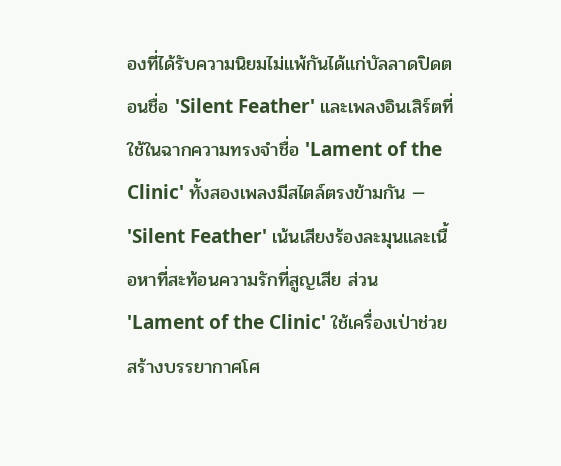องที่ได้รับความนิยมไม่แพ้กันได้แก่บัลลาดปิดตอนชื่อ 'Silent Feather' และเพลงอินเสิร์ตที่ใช้ในฉากความทรงจำชื่อ 'Lament of the Clinic' ทั้งสองเพลงมีสไตล์ตรงข้ามกัน — 'Silent Feather' เน้นเสียงร้องละมุนและเนื้อหาที่สะท้อนความรักที่สูญเสีย ส่วน 'Lament of the Clinic' ใช้เครื่องเป่าช่วยสร้างบรรยากาศโศ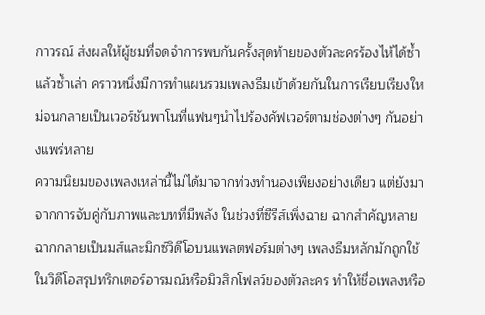กาวรณ์ ส่งผลให้ผู้ชมที่จดจำการพบกันครั้งสุดท้ายของตัวละครร้องไห้ได้ซ้ำแล้วซ้ำเล่า คราวหนึ่งมีการทำแผนรวมเพลงธีมเข้าด้วยกันในการเรียบเรียงใหม่จนกลายเป็นเวอร์ชันพาโนที่แฟนๆนำไปร้องคัฟเวอร์ตามช่องต่างๆ กันอย่างแพร่หลาย
ความนิยมของเพลงเหล่านี้ไม่ได้มาจากท่วงทำนองเพียงอย่างเดียว แต่ยังมาจากการจับคู่กับภาพและบทที่มีพลัง ในช่วงที่ซีรีส์เพิ่งฉาย ฉากสำคัญหลายฉากกลายเป็นมส์และมิกซ์วิดีโอบนแพลตฟอร์มต่างๆ เพลงธีมหลักมักถูกใช้ในวิดีโอสรุปทริกเตอร์อารมณ์หรือมิวสิกโฟลว์ของตัวละคร ทำให้ชื่อเพลงหรือ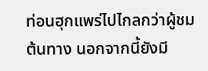ท่อนฮุกแพร่ไปไกลกว่าผู้ชมต้นทาง นอกจากนี้ยังมี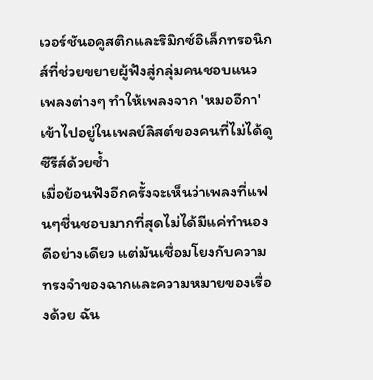เวอร์ชันอคูสติกและริมิกซ์อิเล็กทรอนิกส์ที่ช่วยขยายผู้ฟังสู่กลุ่มคนชอบแนวเพลงต่างๆ ทำให้เพลงจาก 'หมออีกา' เข้าไปอยู่ในเพลย์ลิสต์ของคนที่ไม่ได้ดูซีรีส์ด้วยซ้ำ
เมื่อย้อนฟังอีกครั้งจะเห็นว่าเพลงที่แฟนๆชื่นชอบมากที่สุดไม่ได้มีแค่ทำนองดีอย่างเดียว แต่มันเชื่อมโยงกับความทรงจำของฉากและความหมายของเรื่องด้วย ฉัน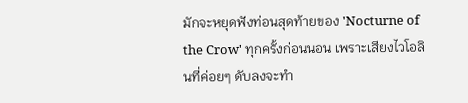มักจะหยุดฟังท่อนสุดท้ายของ 'Nocturne of the Crow' ทุกครั้งก่อนนอน เพราะเสียงไวโอลินที่ค่อยๆ ดับลงจะทำ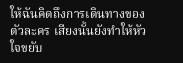ให้ฉันคิดถึงการเดินทางของตัวละคร เสียงนั้นยังทำให้หัวใจขยับ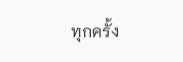ทุกครั้ง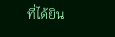ที่ได้ยิน